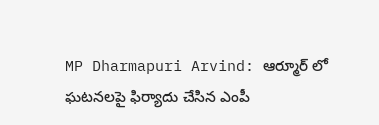MP Dharmapuri Arvind: ఆర్మూర్ లో ఘటనలపై ఫిర్యాదు చేసిన ఎంపీ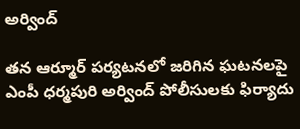అర్వింద్

తన ఆర్మూర్ పర్యటనలో జరిగిన ఘటనలపై ఎంపీ ధర్మపురి అర్వింద్ పోలీసులకు ఫిర్యాదు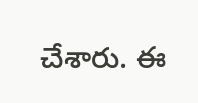చేశారు. ఈ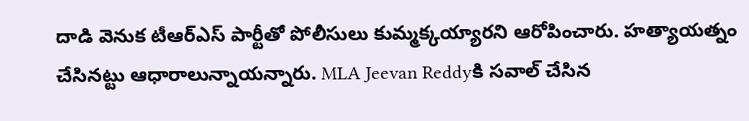దాడి వెనుక టీఆర్ఎస్ పార్టీతో పోలీసులు కుమ్మక్కయ్యారని ఆరోపించారు. హత్యాయత్నం చేసినట్టు ఆధారాలున్నాయన్నారు. MLA Jeevan Reddyకి సవాల్ చేసిన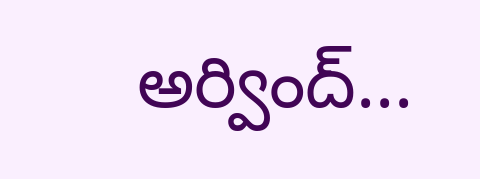అర్వింద్...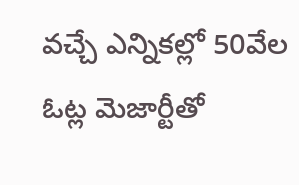వచ్చే ఎన్నికల్లో 50వేల ఓట్ల మెజార్టీతో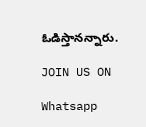ఓడిస్తానన్నారు.

JOIN US ON

Whatsapp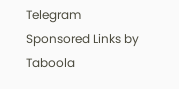Telegram
Sponsored Links by Taboola